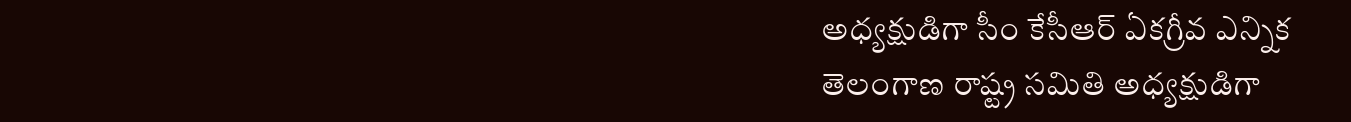అధ్యక్షుడిగా సీం కేసీఆర్ ఏకగ్రీవ ఎన్నిక
తెలంగాణ రాష్ట్ర సమితి అధ్యక్షుడిగా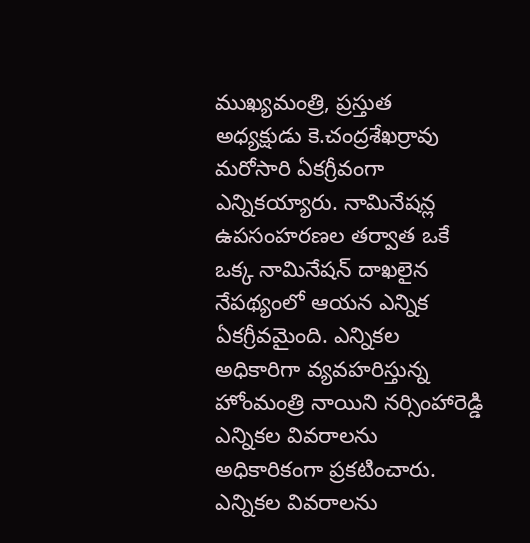ముఖ్యమంత్రి, ప్రస్తుత అధ్యక్షుడు కె.చంద్రశేఖర్రావు మరోసారి ఏకగ్రీవంగా ఎన్నికయ్యారు. నామినేషన్ల ఉపసంహరణల తర్వాత ఒకే ఒక్క నామినేషన్ దాఖలైన నేపథ్యంలో ఆయన ఎన్నిక ఏకగ్రీవమైంది. ఎన్నికల అధికారిగా వ్యవహరిస్తున్న హోంమంత్రి నాయిని నర్సింహారెడ్డి ఎన్నికల వివరాలను అధికారికంగా ప్రకటించారు. ఎన్నికల వివరాలను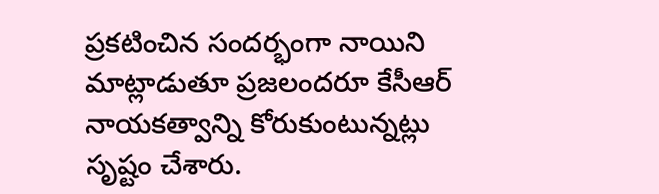ప్రకటించిన సందర్భంగా నాయిని మాట్లాడుతూ ప్రజలందరూ కేసీఆర్ నాయకత్వాన్ని కోరుకుంటున్నట్లు సృష్టం చేశారు.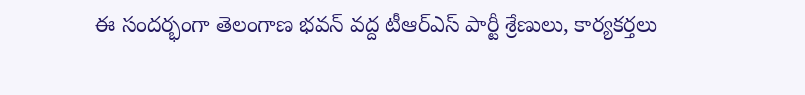ఈ సందర్భంగా తెలంగాణ భవన్ వద్ద టీఆర్ఎస్ పార్టీ శ్రేణులు, కార్యకర్తలు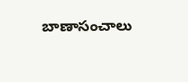బాణాసంచాలు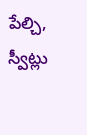పేల్చి, స్వీట్లు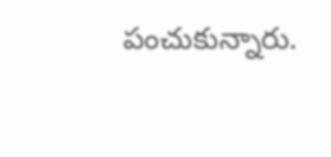పంచుకున్నారు.